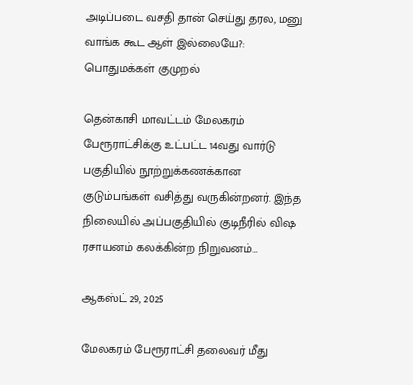அடிப்படை வசதி தான் செய்து தரல, மனு வாங்க கூட ஆள் இல்லையே?: பொதுமக்கள் குமுறல்

தென்காசி மாவட்டம் மேலகரம் பேரூராட்சிக்கு உட்பட்ட 14வது வார்டு பகுதியில் நூற்றுக்கணக்கான குடும்பங்கள் வசித்து வருகின்றனர். இந்த நிலையில் அப்பகுதியில் குடிநீரில் விஷ ரசாயனம் கலக்கின்ற நிறுவனம்…

ஆகஸ்ட் 29, 2025

மேலகரம் பேரூராட்சி தலைவர் மீது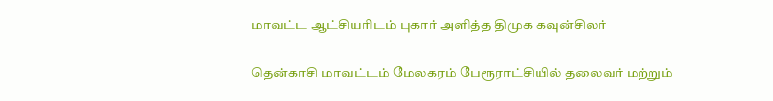மாவட்ட ஆட்சியரிடம் புகார் அளித்த திமுக கவுன்சிலர்

தென்காசி மாவட்டம் மேலகரம் பேரூராட்சியில் தலைவர் மற்றும்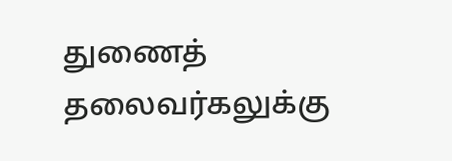துணைத் தலைவர்கலுக்கு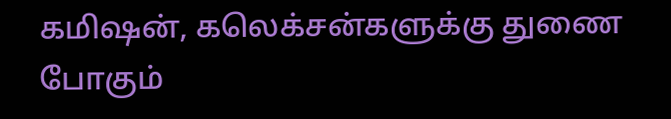கமிஷன், கலெக்சன்களுக்கு துணை போகும்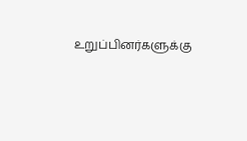உறுப்பினர்களுக்கு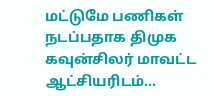மட்டுமே பணிகள் நடப்பதாக திமுக கவுன்சிலர் மாவட்ட ஆட்சியரிடம்…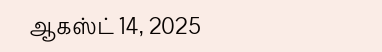ஆகஸ்ட் 14, 2025